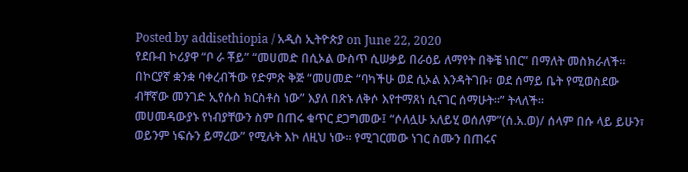Posted by addisethiopia / አዲስ ኢትዮጵያ on June 22, 2020
የደቡብ ኮሪያዋ “ቦ ራ ቾይ” “መሀመድ በሲኦል ውስጥ ሲሠቃይ በራዕይ ለማየት በቅቼ ነበር” በማለት መስክራለች። በኮርያኛ ቋንቋ ባቀረብችው የድምጽ ቅጅ “መሀመድ “ባካችሁ ወደ ሲኦል እንዳትገቡ፣ ወደ ሰማይ ቤት የሚወስደው ብቸኛው መንገድ ኢየሱስ ክርስቶስ ነው” እያለ በጽኑ ለቅሶ እየተማጸነ ሲናገር ሰማሁት።” ትላለች።
መሀመዳውያኑ የነብያቸውን ስም በጠሩ ቁጥር ደጋግመው፤ “ሶለሏሁ አለይሂ ወሰለም”(ሰ.አ.ወ)/ ሰላም በሱ ላይ ይሁን፣ ወይንም ነፍሱን ይማረው” የሚሉት እኮ ለዚህ ነው። የሚገርመው ነገር ስሙን በጠሩና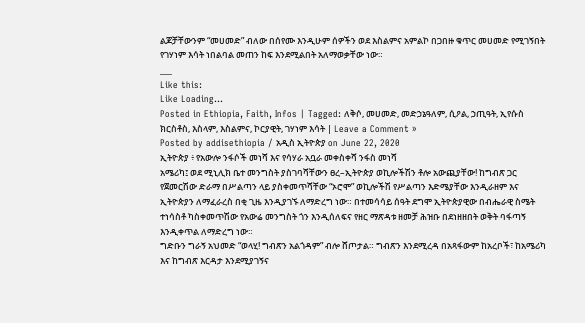ልጆቻቸውንም “መሀመድ” ብለው በሰየሙ እንዲሁም ሰዎችን ወደ እስልምና አምልኮ በጋበዙ ቁጥር መሀመድ የሚገኝበት የገሃነም እሳት ነበልባል መጠን ከፍ እንደሚልበት አለማወቃቸው ነው።
___
Like this:
Like Loading...
Posted in Ethiopia, Faith, Infos | Tagged: ለቅሶ, መሀመድ, መድኃኔዓለም, ሲዖል, ኃጢዓት, ኢየሱስ ክርስቶስ, እስላም, እስልምና, ኮርያዊት, ገሃነም እሳት | Leave a Comment »
Posted by addisethiopia / አዲስ ኢትዮጵያ on June 22, 2020
ኢትዮጵያ ፥ የአውሎ ንፋሶች መነሻ እና የሳሃራ አቧራ መቀስቀሻ ንፋስ መነሻ
አሜሪካ፤ ወደ ሚኒሊክ ቤተ መንግስት ያስገባሻቸውን ፀረ–ኢትዮጵያ ወኪሎችሽን ቶሎ አውጪያቸው! ከግብጽ ጋር የጀመርሽው ድራማ በሥልጣን ላይ ያስቀመጥሻቸው “ኦሮሞ” ወኪሎችሽ የሥልጣን እድሜያቸው እንዲራዘም እና ኢትዮጵያን ለማፈራረስ በቂ ጊዜ እንዲያገኙ ለማድረግ ነው። በተመሳሳይ ሰዓት ደግሞ ኢትዮጵያዊው በብሔራዊ ስሜት ተነሳስቶ ካስቀመጥሽው የአውሬ መንግስት ጎን እንዲሰለፍና የዘር ማጽዳቱ ዘመቻ ሕዝቡ በደነዘዘበት ወቅት ባፋጣኝ እንዲቀጥል ለማድረግ ነው።
ግድቡን ግራኝ አህመድ “ወላሂ! ግብጽን አልጎዳም” ብሎ ሸጦታል። ግብጽን እንደሚረዳ በአጻፋውም ከአረቦች፣ ከአሜሪካ እና ከግብጽ እርዳታ እንደሚያገኝና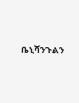ቤኒሻንጉልን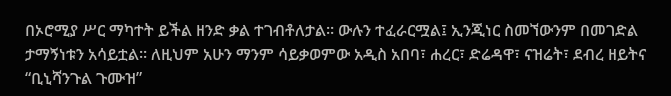በኦሮሚያ ሥር ማካተት ይችል ዘንድ ቃል ተገብቶለታል። ውሉን ተፈራርሟል፤ ኢንጂነር ስመኘውንም በመገድል ታማኝነቱን አሳይቷል። ለዚህም አሁን ማንም ሳይቃወምው አዲስ አበባ፣ ሐረር፣ ድሬዳዋ፣ ናዝሬት፣ ደብረ ዘይትና “ቢኒሻንጉል ጉሙዝ”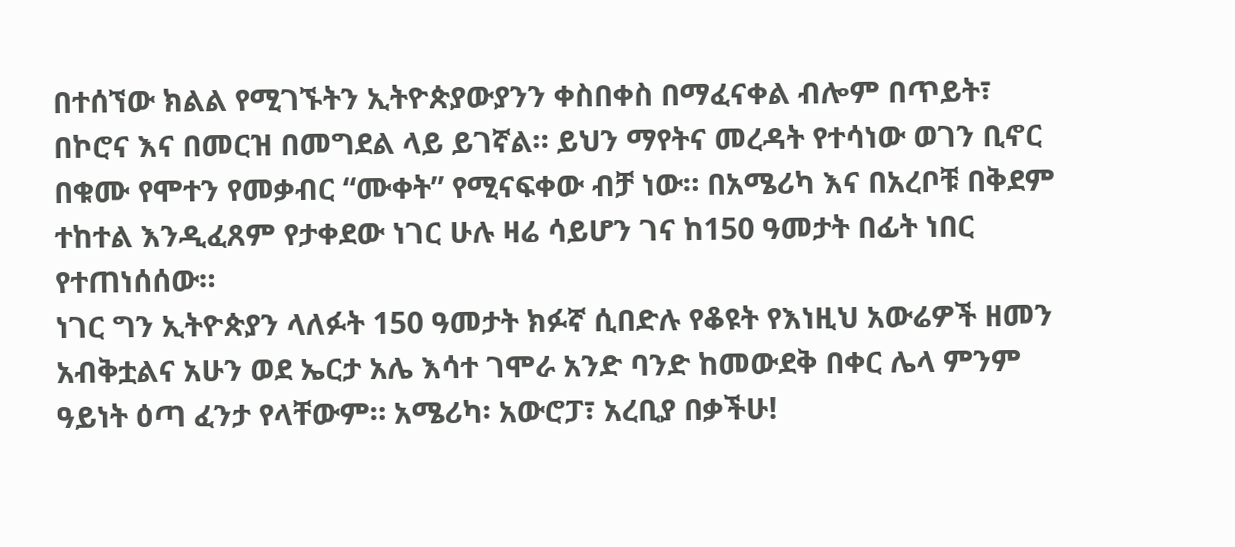በተሰኘው ክልል የሚገኙትን ኢትዮጵያውያንን ቀስበቀስ በማፈናቀል ብሎም በጥይት፣ በኮሮና እና በመርዝ በመግደል ላይ ይገኛል። ይህን ማየትና መረዳት የተሳነው ወገን ቢኖር በቁሙ የሞተን የመቃብር “ሙቀት” የሚናፍቀው ብቻ ነው። በአሜሪካ እና በአረቦቹ በቅደም ተከተል እንዲፈጸም የታቀደው ነገር ሁሉ ዛሬ ሳይሆን ገና ከ150 ዓመታት በፊት ነበር የተጠነሰሰው።
ነገር ግን ኢትዮጵያን ላለፉት 150 ዓመታት ክፉኛ ሲበድሉ የቆዩት የእነዚህ አውሬዎች ዘመን አብቅቷልና አሁን ወደ ኤርታ አሌ እሳተ ገሞራ አንድ ባንድ ከመውደቅ በቀር ሌላ ምንም ዓይነት ዕጣ ፈንታ የላቸውም። አሜሪካ፡ አውሮፓ፣ አረቢያ በቃችሁ!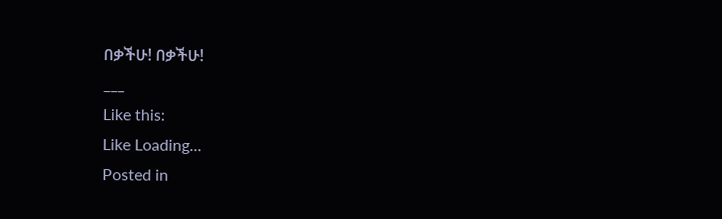በቃችሁ! በቃችሁ!
___
Like this:
Like Loading...
Posted in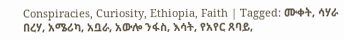Conspiracies, Curiosity, Ethiopia, Faith | Tagged: ሙቀት, ሳሃራ በረሃ, አሜሪካ, አቧራ, አውሎ ንፋስ, እሳት, የአየር ጸባይ,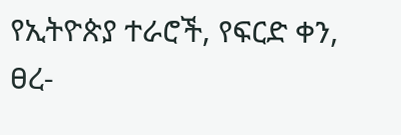የኢትዮጵያ ተራሮች, የፍርድ ቀን, ፀረ-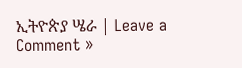ኢትዮጵያ ሤራ | Leave a Comment »